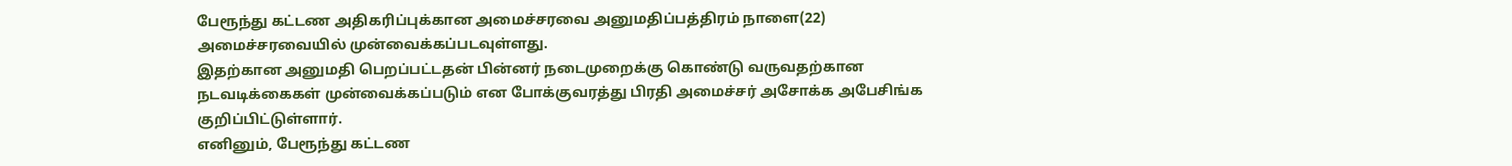பேரூந்து கட்டண அதிகரிப்புக்கான அமைச்சரவை அனுமதிப்பத்திரம் நாளை(22) அமைச்சரவையில் முன்வைக்கப்படவுள்ளது.
இதற்கான அனுமதி பெறப்பட்டதன் பின்னர் நடைமுறைக்கு கொண்டு வருவதற்கான நடவடிக்கைகள் முன்வைக்கப்படும் என போக்குவரத்து பிரதி அமைச்சர் அசோக்க அபேசிங்க குறிப்பிட்டுள்ளார்.
எனினும், பேரூந்து கட்டண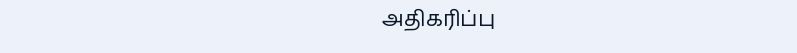அதிகரிப்பு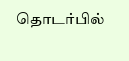தொடர்பில்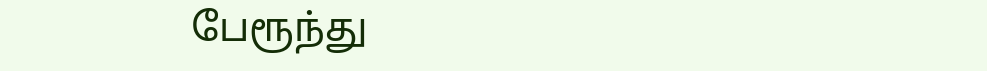பேரூந்து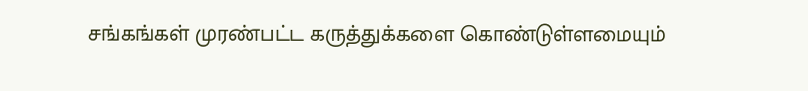சங்கங்கள் முரண்பட்ட கருத்துக்களை கொண்டுள்ளமையும்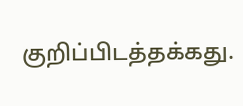குறிப்பிடத்தக்கது.